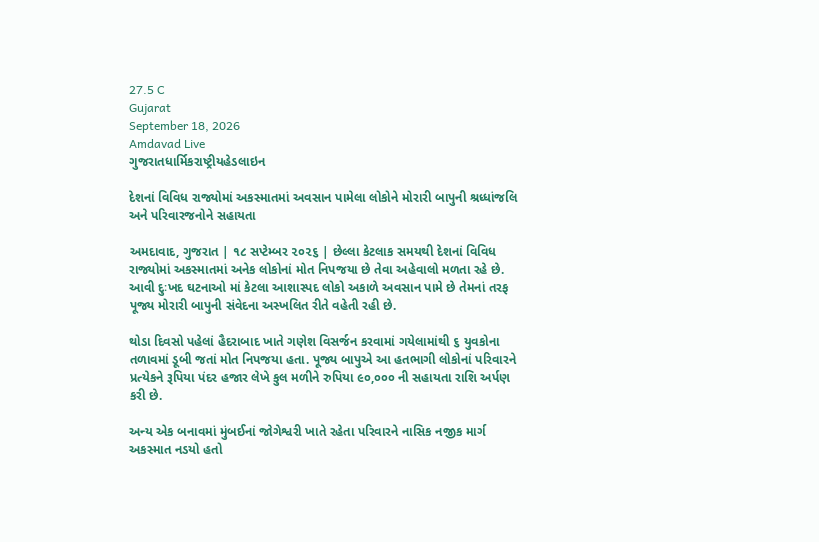27.5 C
Gujarat
September 18, 2026
Amdavad Live
ગુજરાતધાર્મિકરાષ્ટ્રીયહેડલાઇન

દેશનાં વિવિધ રાજ્યોમાં અકસ્માતમાં અવસાન પામેલા લોકોને મોરારી બાપુની શ્રધ્ધાંજલિ અને પરિવારજનોને સહાયતા

અમદાવાદ, ગુજરાત | ૧૮ સપ્ટેમ્બર ૨૦૨૬ | છેલ્લા કેટલાક સમયથી દેશનાં વિવિધ રાજ્યોમાં અકસ્માતમાં અનેક લોકોનાં મોત નિપજયા છે તેવા અહેવાલો મળતા રહે છે. આવી દુઃખદ ઘટનાઓ માં કેટલા આશાસ્પદ લોકો અકાળે અવસાન પામે છે તેમનાં તરફ પૂજ્ય મોરારી બાપુની સંવેદના અસ્ખલિત રીતે વહેતી રહી છે.

થોડા દિવસો પહેલાં હૈદરાબાદ ખાતે ગણેશ વિસર્જન કરવામાં ગયેલામાંથી ૬ યુવકોના તળાવમાં ડૂબી જતાં મોત નિપજયા હતા. પૂજ્ય બાપુએ આ હતભાગી લોકોનાં પરિવારને પ્રત્યેકને રૂપિયા પંદર હજાર લેખે કુલ મળીને રુપિયા ૯૦,૦૦૦ ની સહાયતા રાશિ અર્પણ કરી છે.

અન્ય એક બનાવમાં મુંબઈનાં જોગેશ્વરી ખાતે રહેતા પરિવારને નાસિક નજીક માર્ગ અકસ્માત નડયો હતો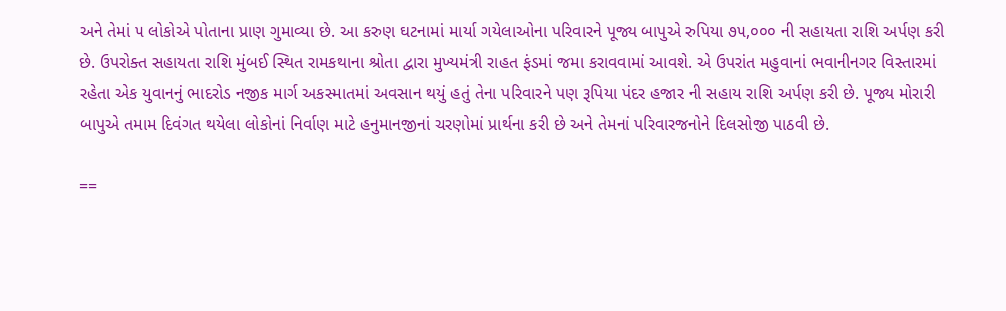અને તેમાં ૫ લોકોએ પોતાના પ્રાણ ગુમાવ્યા છે. આ કરુણ ઘટનામાં માર્યા ગયેલાઓના પરિવારને પૂજ્ય બાપુએ રુપિયા ૭૫,૦૦૦ ની સહાયતા રાશિ અર્પણ કરી છે. ઉપરોક્ત સહાયતા રાશિ મુંબઈ સ્થિત રામકથાના શ્રોતા દ્વારા મુખ્યમંત્રી રાહત ફંડમાં જમા કરાવવામાં આવશે. એ ઉપરાંત મહુવાનાં ભવાનીનગર વિસ્તારમાં રહેતા એક યુવાનનું ભાદરોડ નજીક માર્ગ અકસ્માતમાં અવસાન થયું હતું તેના પરિવારને પણ રૂપિયા પંદર હજાર ની સહાય રાશિ અર્પણ કરી છે. પૂજ્ય મોરારી બાપુએ તમામ દિવંગત થયેલા લોકોનાં નિર્વાણ માટે હનુમાનજીનાં ચરણોમાં પ્રાર્થના કરી છે અને તેમનાં પરિવારજનોને દિલસોજી પાઠવી છે.

==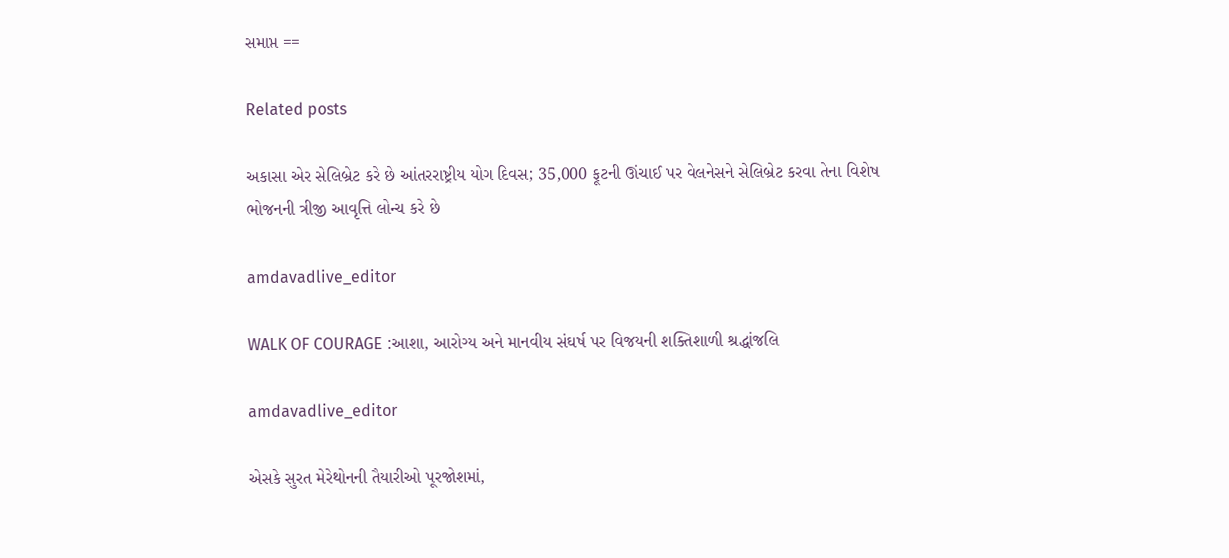સમાપ્ત ==

Related posts

અકાસા એર સેલિબ્રેટ કરે છે આંતરરાષ્ટ્રીય યોગ દિવસ; 35,000 ફૂટની ઊંચાઈ પર વેલનેસને સેલિબ્રેટ કરવા તેના વિશેષ ભોજનની ત્રીજી આવૃત્તિ લોન્ચ કરે છે

amdavadlive_editor

WALK OF COURAGE :આશા, આરોગ્ય અને માનવીય સંઘર્ષ પર વિજયની શક્તિશાળી શ્રદ્ધાંજલિ

amdavadlive_editor

એસકે સુરત મેરેથોનની તૈયારીઓ પૂરજોશમાં,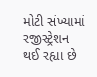મોટી સંખ્યામાં રજીસ્ટ્રેશન થઈ રહ્યા છે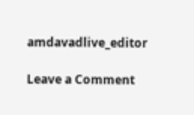amdavadlive_editor

Leave a Comment